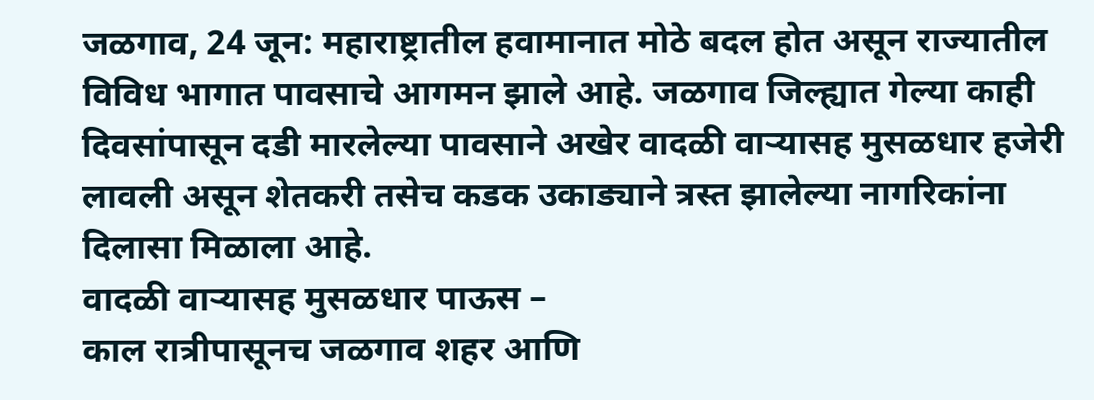जळगाव, 24 जून: महाराष्ट्रातील हवामानात मोठे बदल होत असून राज्यातील विविध भागात पावसाचे आगमन झाले आहे. जळगाव जिल्ह्यात गेल्या काही दिवसांपासून दडी मारलेल्या पावसाने अखेर वादळी वाऱ्यासह मुसळधार हजेरी लावली असून शेतकरी तसेच कडक उकाड्याने त्रस्त झालेल्या नागरिकांना दिलासा मिळाला आहे.
वादळी वाऱ्यासह मुसळधार पाऊस –
काल रात्रीपासूनच जळगाव शहर आणि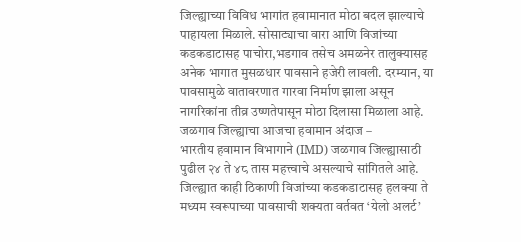जिल्ह्याच्या विविध भागांत हवामानात मोठा बदल झाल्याचे पाहायला मिळाले. सोसाट्याचा वारा आणि विजांच्या कडकडाटासह पाचोरा,भडगाव तसेच अमळनेर तालुक्यासह अनेक भागात मुसळधार पावसाने हजेरी लावली. दरम्यान, या पावसामुळे वातावरणात गारवा निर्माण झाला असून नागरिकांना तीव्र उष्णतेपासून मोठा दिलासा मिळाला आहे.
जळगाव जिल्ह्याचा आजचा हवामान अंदाज –
भारतीय हवामान विभागाने (IMD) जळगाव जिल्ह्यासाठी पुढील २४ ते ४८ तास महत्त्वाचे असल्याचे सांगितले आहे. जिल्ह्यात काही ठिकाणी विजांच्या कडकडाटासह हलक्या ते मध्यम स्वरूपाच्या पावसाची शक्यता वर्तवत ‘येलो अलर्ट’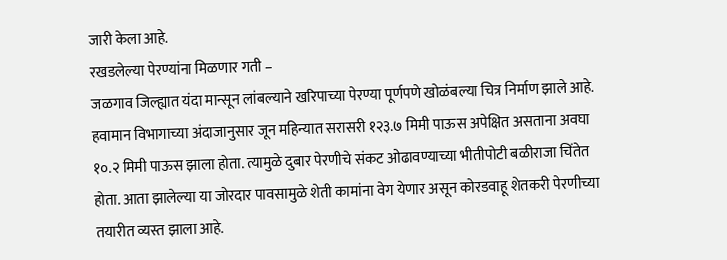जारी केला आहे.
रखडलेल्या पेरण्यांना मिळणार गती –
जळगाव जिल्ह्यात यंदा मान्सून लांबल्याने खरिपाच्या पेरण्या पूर्णपणे खोळंबल्या चित्र निर्माण झाले आहे. हवामान विभागाच्या अंदाजानुसार जून महिन्यात सरासरी १२३.७ मिमी पाऊस अपेक्षित असताना अवघा १०.२ मिमी पाऊस झाला होता. त्यामुळे दुबार पेरणीचे संकट ओढावण्याच्या भीतीपोटी बळीराजा चिंतेत होता. आता झालेल्या या जोरदार पावसामुळे शेती कामांना वेग येणार असून कोरडवाहू शेतकरी पेरणीच्या तयारीत व्यस्त झाला आहे.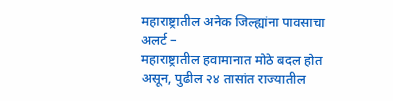महाराष्ट्रातील अनेक जिल्ह्यांना पावसाचा अलर्ट –
महाराष्ट्रातील हवामानात मोठे बदल होत असून, पुढील २४ तासांत राज्यातील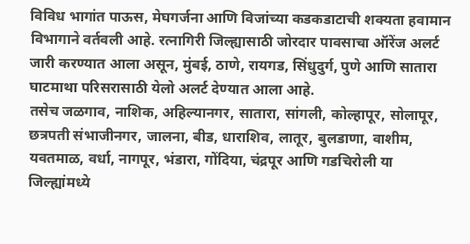विविध भागांत पाऊस, मेघगर्जना आणि विजांच्या कडकडाटाची शक्यता हवामान विभागाने वर्तवली आहे. रत्नागिरी जिल्ह्यासाठी जोरदार पावसाचा ऑरेंज अलर्ट जारी करण्यात आला असून, मुंबई, ठाणे, रायगड, सिंधुदुर्ग, पुणे आणि सातारा घाटमाथा परिसरासाठी येलो अलर्ट देण्यात आला आहे.
तसेच जळगाव, नाशिक, अहिल्यानगर, सातारा, सांगली, कोल्हापूर, सोलापूर, छत्रपती संभाजीनगर, जालना, बीड, धाराशिव, लातूर, बुलडाणा, वाशीम, यवतमाळ, वर्धा, नागपूर, भंडारा, गोंदिया, चंद्रपूर आणि गडचिरोली या जिल्ह्यांमध्ये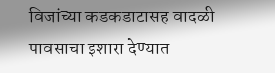विजांच्या कडकडाटासह वादळी पावसाचा इशारा देण्यात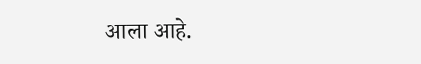आला आहे.